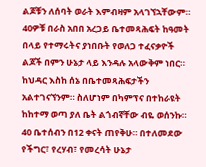ልጆቹን ለሰባት ወራት እምብዛም አላገኘኋቸውም። 40ዎቹ በራስ አበበ አረጋይ ቤተመጻሕፍት ከዓመት በላይ የተማሩትና ያነበቡት የወለጋ ተፈናቃዮች ልጆች በምን ሁኔታ ላይ እንዳሉ አላውቅም ነበር። ከህዳር እስከ ሰኔ በቤተመጻሕፍታችን አልተገናኘንም። ስለሆነም በካምፕና በተከራዩት ከከተማ ወጣ ያለ ቤት ልጎብኛቸው ብዬ ወሰንኩ። 40 ቤተሰብን በ12 ቀናት ጠየቅሁ። በተለመደው የችግር፣ የረሃብ፣ የመረሳት ሁኔታ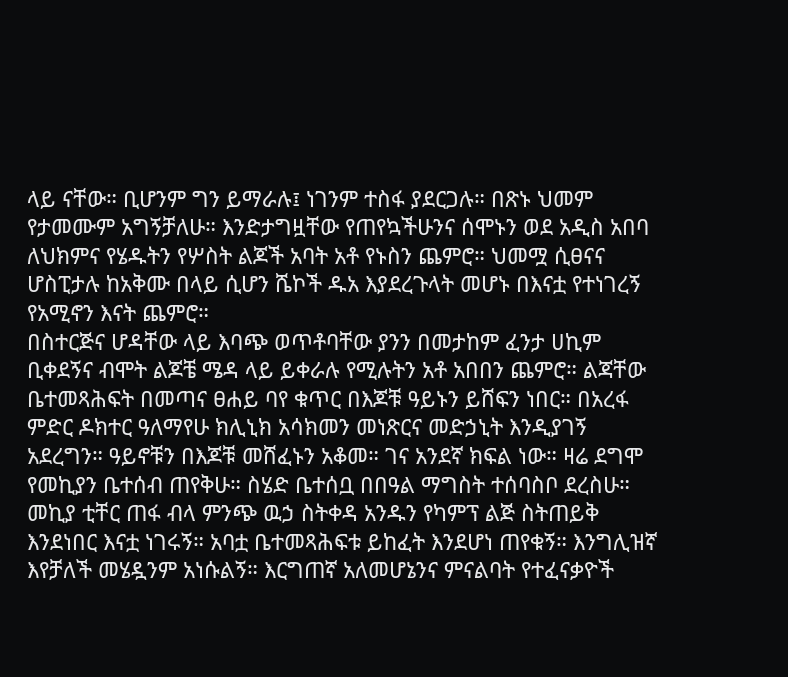ላይ ናቸው። ቢሆንም ግን ይማራሉ፤ ነገንም ተስፋ ያደርጋሉ። በጽኑ ህመም የታመሙም አግኝቻለሁ። እንድታግዟቸው የጠየኳችሁንና ሰሞኑን ወደ አዲስ አበባ ለህክምና የሄዱትን የሦስት ልጆች አባት አቶ የኑስን ጨምሮ። ህመሟ ሲፀናና ሆስፒታሉ ከአቅሙ በላይ ሲሆን ሼኮች ዱአ እያደረጉላት መሆኑ በእናቷ የተነገረኝ የአሚኖን እናት ጨምሮ።
በስተርጅና ሆዳቸው ላይ እባጭ ወጥቶባቸው ያንን በመታከም ፈንታ ሀኪም ቢቀደኝና ብሞት ልጆቼ ሜዳ ላይ ይቀራሉ የሚሉትን አቶ አበበን ጨምሮ። ልጃቸው ቤተመጻሕፍት በመጣና ፀሐይ ባየ ቁጥር በእጆቹ ዓይኑን ይሸፍን ነበር። በአረፋ ምድር ዶክተር ዓለማየሁ ክሊኒክ አሳክመን መነጽርና መድኃኒት እንዲያገኝ አደረግን። ዓይኖቹን በእጆቹ መሸፈኑን አቆመ። ገና አንደኛ ክፍል ነው። ዛሬ ደግሞ የመኪያን ቤተሰብ ጠየቅሁ። ስሄድ ቤተሰቧ በበዓል ማግስት ተሰባስቦ ደረስሁ። መኪያ ቲቸር ጠፋ ብላ ምንጭ ዉኃ ስትቀዳ አንዱን የካምፕ ልጅ ስትጠይቅ እንደነበር እናቷ ነገሩኝ። አባቷ ቤተመጻሕፍቱ ይከፈት እንደሆነ ጠየቁኝ። እንግሊዝኛ እየቻለች መሄዷንም አነሱልኝ። እርግጠኛ አለመሆኔንና ምናልባት የተፈናቃዮች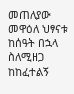መጠለያው መዋዕለ ህፃናቱ ከሰዓት በኋላ ስለሚዘጋ ከከፈተልኝ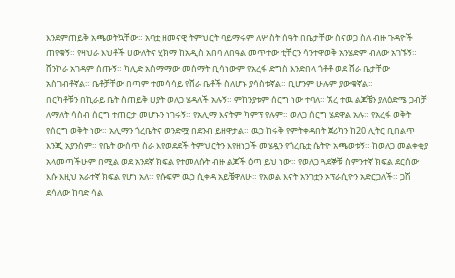እንደምጠይቅ አጫወትኳቸው። አባቷ ዘመናዊ ትምህርት ባይማሩም ለሦስት ሰዓት በቤታቸው ስናወጋ ስለ ብዙ ጉዳዮች ጠየቁኝ። የዛህራ እህቶች ሀውለትና ሂክማ ከአዲስ አበባ ለበዓል መጥተው ቲቸርን ሳንተዋወቅ አንሄድም ብለው አገኙኝ። ሸንኮራ አገዳም ሰጡኝ። ካሊድ አስማማው መስማት ቢሳነውም የአረፋ ድግስ እንድበላ ጎቶቶ ወደ ሸራ ቤታቸው አስገብቶኛል። ቤቶቻቸው በጣም ተመሳሳይ የሸራ ቤቶች ስለሆኑ ያሳስቱኛል። ቢሆንም ሁሉም ያውቁኛል።
በርካቶቹን በኪራይ ቤት ስጠይቅ ሀያት ወለጋ ሄዳለች አሉኝ። ምከንያቱም ሰርግ ነው ተባለ። ኧረ ተዉ ልጆቼን ያለዕድሜ ጋብቻ ለማለት ሳስብ ሰርግ ተጠርታ መሆኑን ነገሩኝ። የአሊማ እናትም ካምፕ የሉም። ወለጋ ሰርግ ሄደዋል አሉ። የአረፋ ወቅት የሰርግ ወቅት ነው። አሊማን ጎረቤትና ወንድሟ በደንብ ይዘዋታል። ዉኃ ከሩቅ የምትቀዳበት ጀሪካን ከ20 ሊትር ቢበልጥ እንጂ አያንስም። የቤት ውሰጥ ስራ እየወደደች ትምህርትን እየዘነጋች መሄዷን የጎረቤቷ ሴትዮ አጫወቱኝ። ከወለጋ መልቀቂያ አላመጣችሁም በሚል ወደ አንደኛ ክፍል የተመለሱት ብዙ ልጆች ዕጣ ይህ ነው። የወለጋ ጓደኞቹ ስምንተኛ ክፍል ደርሰው እሱ እዚህ አራተኛ ክፍል የሆነ አለ። የሱፍም ዉኃ ሲቀዳ አይቼዋለሁ። የአወል እናት አንገቷን ኦፕራሲዮን አድርጋለች። ጋሽ ደሳለው ከባድ ሳል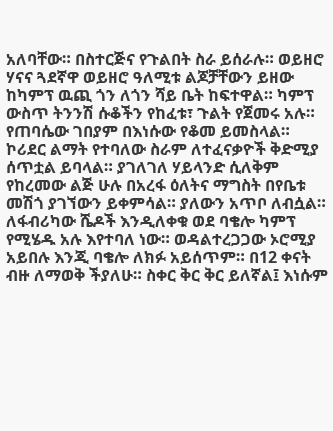አለባቸው። በስተርጅና የጉልበት ስራ ይሰራሉ። ወይዘሮ ሃናና ጓደኛዋ ወይዘሮ ዓለሚቱ ልጆቻቸውን ይዘው ከካምፕ ዉጪ ጎን ለጎን ሻይ ቤት ከፍተዋል። ካምፕ ውስጥ ትንንሽ ሱቆችን የከፈቱ፣ ጉልት የጀመሩ አሉ። የጠባሴው ገበያም በእነሱው የቆመ ይመስላል። ኮሪደር ልማት የተባለው ስራም ለተፈናቃዮች ቅድሚያ ሰጥቷል ይባላል። ያገለገለ ሃይላንድ ሲለቅም የከረመው ልጅ ሁሉ በአረፋ ዕለትና ማግስት በየቤቱ መሽጎ ያገኘውን ይቀምሳል። ያለውን አጥቦ ለብሷል። ለፋብሪካው ሼዶች እንዲለቀቁ ወደ ባቄሎ ካምፕ የሚሄዱ አሉ እየተባለ ነው። ወዳልተረጋጋው ኦሮሚያ አይበሉ እንጂ ባቄሎ ለክፉ አይሰጥም። በ12 ቀናት ብዙ ለማወቅ ችያለሁ። ስቀር ቅር ቅር ይለኛል፤ እነሱም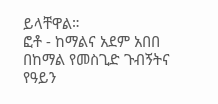ይላቸዋል።
ፎቶ - ከማልና አደም አበበ በከማል የመስጊድ ጉብኝትና የዓይን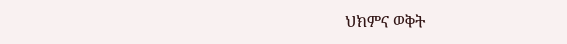ህክምና ወቅት